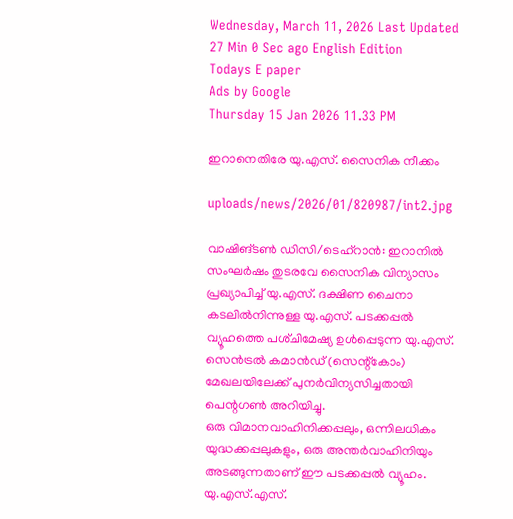Wednesday, March 11, 2026 Last Updated 27 Min 0 Sec ago English Edition
Todays E paper
Ads by Google
Thursday 15 Jan 2026 11.33 PM

ഇറാനെതിരേ യു.എസ്‌. സൈനിക നീക്കം

uploads/news/2026/01/820987/int2.jpg

വാഷിങ്‌ടണ്‍ ഡിസി/ടെഹ്‌റാന്‍: ഇറാനില്‍ സംഘര്‍ഷം തുടരവേ സൈനിക വിന്യാസം പ്രഖ്യാപിച്ച്‌ യു.എസ്‌. ദക്ഷിണ ചൈനാ കടലില്‍നിന്നുള്ള യു.എസ്‌. പടക്കപ്പല്‍ വ്യൂഹത്തെ പശ്‌ചിമേഷ്യ ഉള്‍പ്പെടുന്ന യു.എസ്‌. സെന്‍ട്രല്‍ കമാന്‍ഡ്‌ (സെന്റ്‌കോം) മേഖലയിലേക്ക്‌ പുനര്‍വിന്യസിച്ചതായി പെന്റഗണ്‍ അറിയിച്ചു.
ഒരു വിമാനവാഹിനിക്കപ്പലും, ഒന്നിലധികം യുദ്ധക്കപ്പലുകളും, ഒരു അന്തര്‍വാഹിനിയും അടങ്ങുന്നതാണ്‌ ഈ പടക്കപ്പല്‍ വ്യൂഹം. യു.എസ്‌.എസ്‌.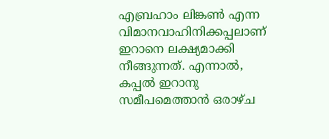എബ്രഹാം ലിങ്കണ്‍ എന്ന വിമാനവാഹിനിക്കപ്പലാണ്‌ ഇറാനെ ലക്ഷ്യമാക്കി നീങ്ങുന്നത്‌. എന്നാല്‍, കപ്പല്‍ ഇറാനു സമീപമെത്താന്‍ ഒരാഴ്‌ച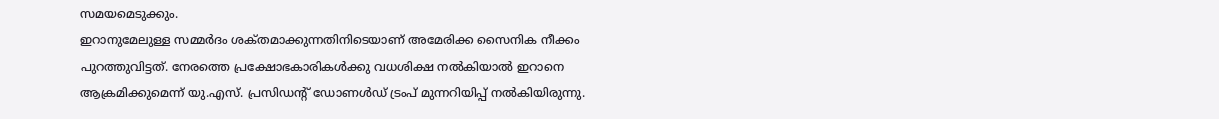സമയമെടുക്കും.
ഇറാനുമേലുള്ള സമ്മര്‍ദം ശക്‌തമാക്കുന്നതിനിടെയാണ്‌ അമേരിക്ക സൈനിക നീക്കം പുറത്തുവിട്ടത്‌. നേരത്തെ പ്രക്ഷോഭകാരികള്‍ക്കു വധശിക്ഷ നല്‍കിയാല്‍ ഇറാനെ ആക്രമിക്കുമെന്ന്‌ യു.എസ്‌. പ്രസിഡന്റ്‌ ഡോണള്‍ഡ്‌ ട്രംപ്‌ മുന്നറിയിപ്പ്‌ നല്‍കിയിരുന്നു.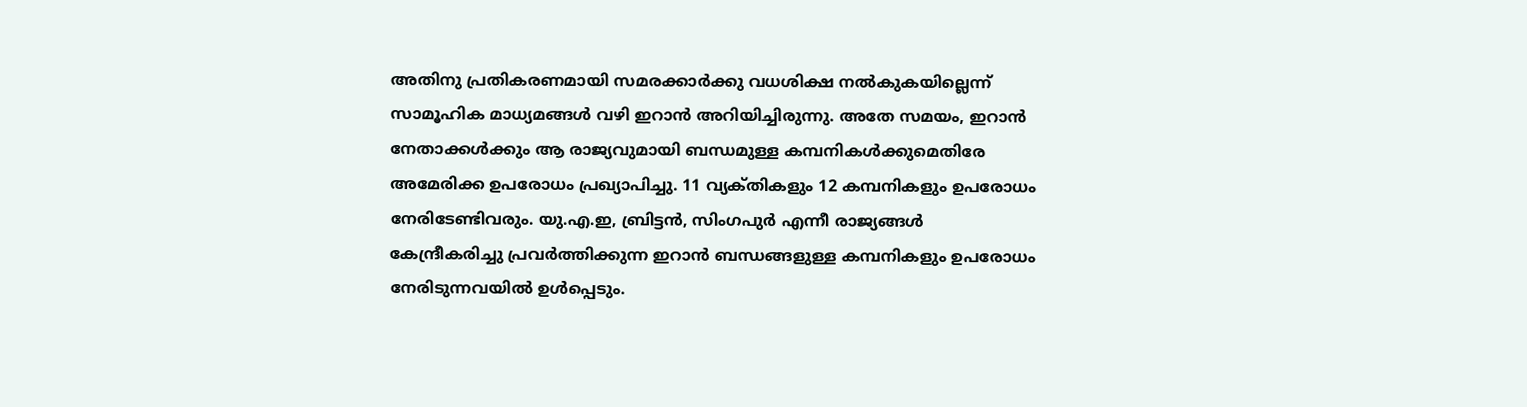അതിനു പ്രതികരണമായി സമരക്കാര്‍ക്കു വധശിക്ഷ നല്‍കുകയില്ലെന്ന്‌ സാമൂഹിക മാധ്യമങ്ങള്‍ വഴി ഇറാന്‍ അറിയിച്ചിരുന്നു. അതേ സമയം, ഇറാന്‍ നേതാക്കള്‍ക്കും ആ രാജ്യവുമായി ബന്ധമുള്ള കമ്പനികള്‍ക്കുമെതിരേ അമേരിക്ക ഉപരോധം പ്രഖ്യാപിച്ചു. 11 വ്യക്‌തികളും 12 കമ്പനികളും ഉപരോധം നേരിടേണ്ടിവരും. യു.എ.ഇ, ബ്രിട്ടന്‍, സിംഗപുര്‍ എന്നീ രാജ്യങ്ങള്‍ കേന്ദ്രീകരിച്ചു പ്രവര്‍ത്തിക്കുന്ന ഇറാന്‍ ബന്ധങ്ങളുള്ള കമ്പനികളും ഉപരോധം നേരിടുന്നവയില്‍ ഉള്‍പ്പെടും.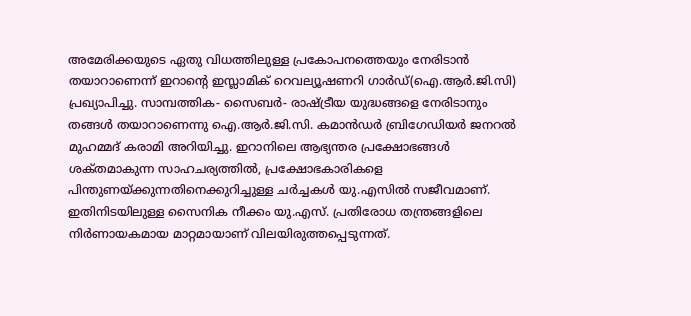അമേരിക്കയുടെ ഏതു വിധത്തിലുള്ള പ്രകോപനത്തെയും നേരിടാന്‍ തയാറാണെന്ന്‌ ഇറാന്റെ ഇസ്ലാമിക്‌ റെവല്യൂഷണറി ഗാര്‍ഡ്‌(ഐ.ആര്‍.ജി.സി) പ്രഖ്യാപിച്ചു. സാമ്പത്തിക- സൈബര്‍- രാഷ്‌ട്രീയ യുദ്ധങ്ങളെ നേരിടാനും തങ്ങള്‍ തയാറാണെന്നു ഐ.ആര്‍.ജി.സി. കമാന്‍ഡര്‍ ബ്രിഗേഡിയര്‍ ജനറല്‍ മുഹമ്മദ്‌ കരാമി അറിയിച്ചു. ഇറാനിലെ ആഭ്യന്തര പ്രക്ഷോഭങ്ങള്‍ ശക്‌തമാകുന്ന സാഹചര്യത്തില്‍, പ്രക്ഷോഭകാരികളെ പിന്തുണയ്‌ക്കുന്നതിനെക്കുറിച്ചുള്ള ചര്‍ച്ചകള്‍ യു.എസില്‍ സജീവമാണ്‌. ഇതിനിടയിലുള്ള സൈനിക നീക്കം യു.എസ്‌. പ്രതിരോധ തന്ത്രങ്ങളിലെ നിര്‍ണായകമായ മാറ്റമായാണ്‌ വിലയിരുത്തപ്പെടുന്നത്‌.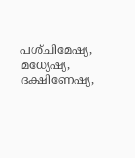പശ്‌ചിമേഷ്യ, മധ്യേഷ്യ, ദക്ഷിണേഷ്യ,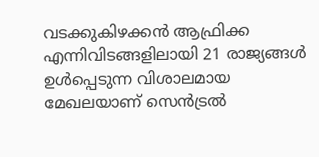വടക്കുകിഴക്കന്‍ ആഫ്രിക്ക എന്നിവിടങ്ങളിലായി 21 രാജ്യങ്ങള്‍ ഉള്‍പ്പെടുന്ന വിശാലമായ മേഖലയാണ്‌ സെന്‍ട്രല്‍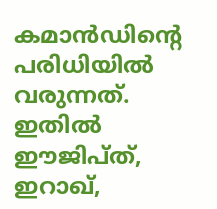കമാന്‍ഡിന്റെ പരിധിയില്‍ വരുന്നത്‌. ഇതില്‍ ഈജിപ്‌ത്‌, ഇറാഖ്‌,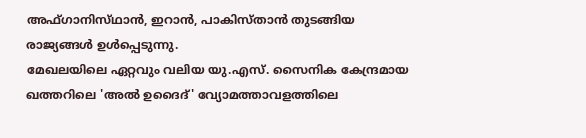അഫ്‌ഗാനിസ്‌ഥാന്‍, ഇറാന്‍, പാകിസ്‌താന്‍ തുടങ്ങിയ രാജ്യങ്ങള്‍ ഉള്‍പ്പെടുന്നു.
മേഖലയിലെ ഏറ്റവും വലിയ യു.എസ്‌. സൈനിക കേന്ദ്രമായ ഖത്തറിലെ 'അല്‍ ഉദൈദ്‌' വ്യോമത്താവളത്തിലെ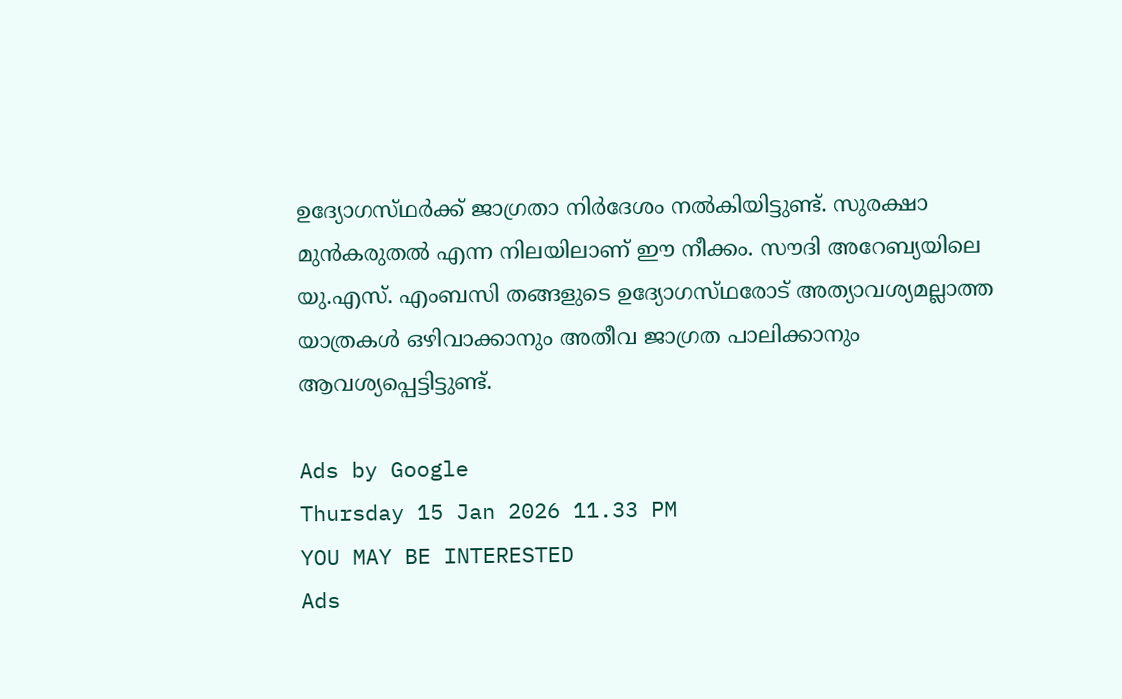ഉദ്യോഗസ്‌ഥര്‍ക്ക്‌ ജാഗ്രതാ നിര്‍ദേശം നല്‍കിയിട്ടുണ്ട്‌. സുരക്ഷാ മുന്‍കരുതല്‍ എന്ന നിലയിലാണ്‌ ഈ നീക്കം. സൗദി അറേബ്യയിലെ യു.എസ്‌. എംബസി തങ്ങളുടെ ഉദ്യോഗസ്‌ഥരോട്‌ അത്യാവശ്യമല്ലാത്ത യാത്രകള്‍ ഒഴിവാക്കാനും അതീവ ജാഗ്രത പാലിക്കാനും ആവശ്യപ്പെട്ടിട്ടുണ്ട്‌.

Ads by Google
Thursday 15 Jan 2026 11.33 PM
YOU MAY BE INTERESTED
Ads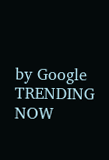by Google
TRENDING NOW